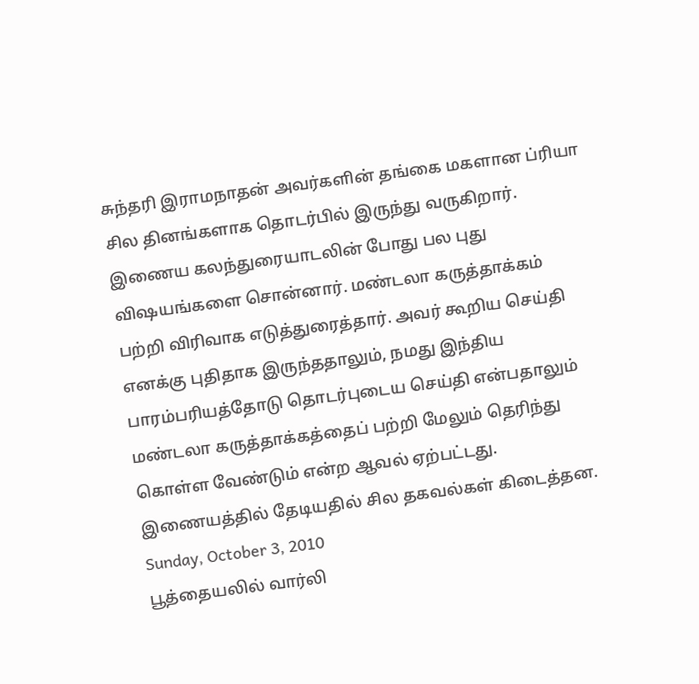சுந்தரி இராமநாதன் அவர்களின் தங்கை மகளான ப்ரியா சில தினங்களாக தொடர்பில் இருந்து வருகிறார். இணைய கலந்துரையாடலின் போது பல புது விஷயங்களை சொன்னார். மண்டலா கருத்தாக்கம் பற்றி விரிவாக எடுத்துரைத்தார். அவர் கூறிய செய்தி எனக்கு புதிதாக இருந்ததாலும், நமது இந்திய பாரம்பரியத்தோடு தொடர்புடைய செய்தி என்பதாலும் மண்டலா கருத்தாக்கத்தைப் பற்றி மேலும் தெரிந்து கொள்ள வேண்டும் என்ற ஆவல் ஏற்பட்டது. இணையத்தில் தேடியதில் சில தகவல்கள் கிடைத்தன.
Sunday, October 3, 2010
பூத்தையலில் வார்லி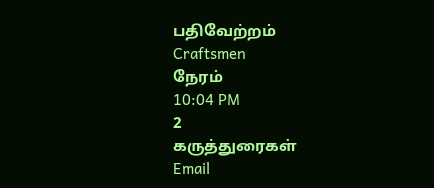பதிவேற்றம்
Craftsmen
நேரம்
10:04 PM
2
கருத்துரைகள்
Email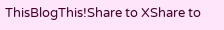ThisBlogThis!Share to XShare to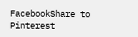FacebookShare to Pinterest